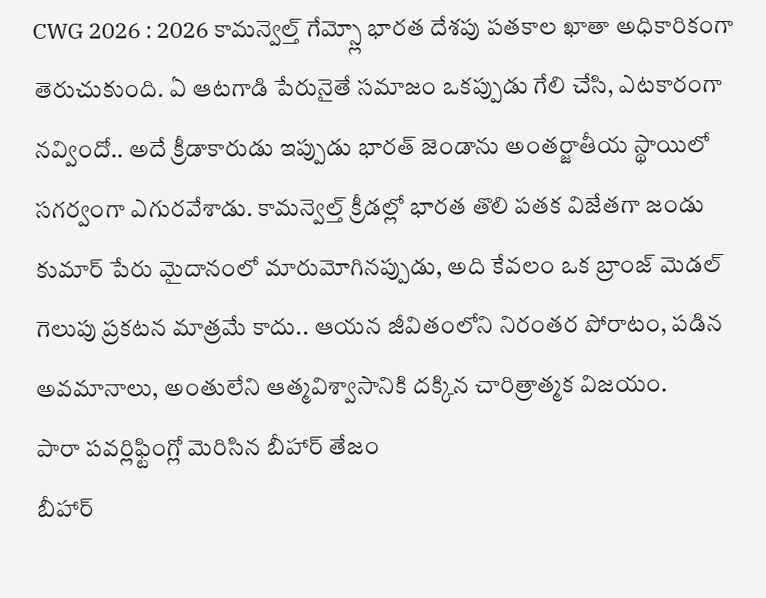CWG 2026 : 2026 కామన్వెల్త్ గేమ్స్లో భారత దేశపు పతకాల ఖాతా అధికారికంగా తెరుచుకుంది. ఏ ఆటగాడి పేరునైతే సమాజం ఒకప్పుడు గేలి చేసి, ఎటకారంగా నవ్విందో.. అదే క్రీడాకారుడు ఇప్పుడు భారత్ జెండాను అంతర్జాతీయ స్థాయిలో సగర్వంగా ఎగురవేశాడు. కామన్వెల్త్ క్రీడల్లో భారత తొలి పతక విజేతగా జండు కుమార్ పేరు మైదానంలో మారుమోగినప్పుడు, అది కేవలం ఒక బ్రాంజ్ మెడల్ గెలుపు ప్రకటన మాత్రమే కాదు.. ఆయన జీవితంలోని నిరంతర పోరాటం, పడిన అవమానాలు, అంతులేని ఆత్మవిశ్వాసానికి దక్కిన చారిత్రాత్మక విజయం.
పారా పవర్లిఫ్టింగ్లో మెరిసిన బీహార్ తేజం
బీహార్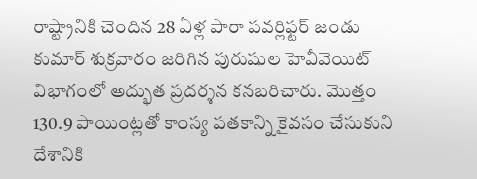రాష్ట్రానికి చెందిన 28 ఏళ్ల పారా పవర్లిఫ్టర్ జండు కుమార్ శుక్రవారం జరిగిన పురుషుల హెవీవెయిట్ విభాగంలో అద్భుత ప్రదర్శన కనబరిచారు. మొత్తం 130.9 పాయింట్లతో కాంస్య పతకాన్ని కైవసం చేసుకుని దేశానికి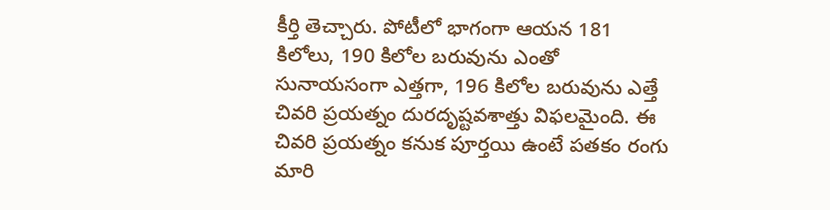కీర్తి తెచ్చారు. పోటీలో భాగంగా ఆయన 181 కిలోలు, 190 కిలోల బరువును ఎంతో సునాయసంగా ఎత్తగా, 196 కిలోల బరువును ఎత్తే చివరి ప్రయత్నం దురదృష్టవశాత్తు విఫలమైంది. ఈ చివరి ప్రయత్నం కనుక పూర్తయి ఉంటే పతకం రంగు మారి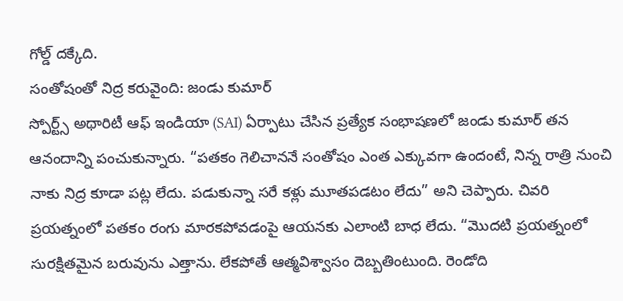గోల్డ్ దక్కేది.
సంతోషంతో నిద్ర కరువైంది: జండు కుమార్
స్పోర్ట్స్ అథారిటీ ఆఫ్ ఇండియా (SAI) ఏర్పాటు చేసిన ప్రత్యేక సంభాషణలో జండు కుమార్ తన ఆనందాన్ని పంచుకున్నారు. “పతకం గెలిచాననే సంతోషం ఎంత ఎక్కువగా ఉందంటే, నిన్న రాత్రి నుంచి నాకు నిద్ర కూడా పట్ల లేదు. పడుకున్నా సరే కళ్లు మూతపడటం లేదు” అని చెప్పారు. చివరి ప్రయత్నంలో పతకం రంగు మారకపోవడంపై ఆయనకు ఎలాంటి బాధ లేదు. “మొదటి ప్రయత్నంలో సురక్షితమైన బరువును ఎత్తాను. లేకపోతే ఆత్మవిశ్వాసం దెబ్బతింటుంది. రెండోది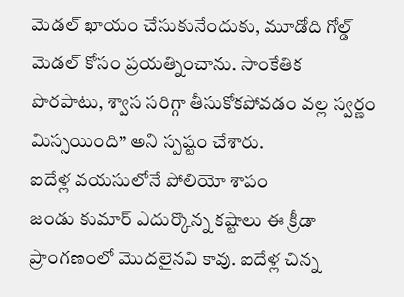మెడల్ ఖాయం చేసుకునేందుకు, మూడోది గోల్డ్ మెడల్ కోసం ప్రయత్నించాను. సాంకేతిక పొరపాటు, శ్వాస సరిగ్గా తీసుకోకపోవడం వల్ల స్వర్ణం మిస్సయింది” అని స్పష్టం చేశారు.
ఐదేళ్ల వయసులోనే పోలియో శాపం
జండు కుమార్ ఎదుర్కొన్న కష్టాలు ఈ క్రీడా ప్రాంగణంలో మొదలైనవి కావు. ఐదేళ్ల చిన్న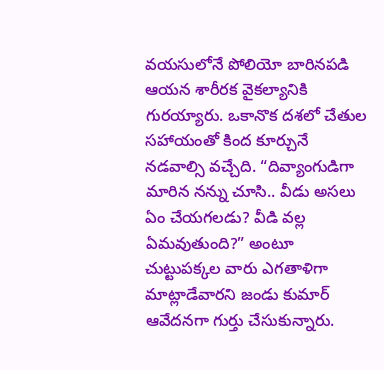వయసులోనే పోలియో బారినపడి ఆయన శారీరక వైకల్యానికి గురయ్యారు. ఒకానొక దశలో చేతుల సహాయంతో కింద కూర్చునే నడవాల్సి వచ్చేది. “దివ్యాంగుడిగా మారిన నన్ను చూసి.. వీడు అసలు ఏం చేయగలడు? వీడి వల్ల ఏమవుతుంది?” అంటూ చుట్టుపక్కల వారు ఎగతాళిగా మాట్లాడేవారని జండు కుమార్ ఆవేదనగా గుర్తు చేసుకున్నారు.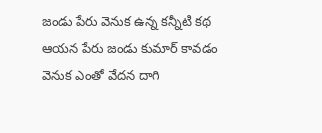జండు పేరు వెనుక ఉన్న కన్నీటి కథ
ఆయన పేరు జండు కుమార్ కావడం వెనుక ఎంతో వేదన దాగి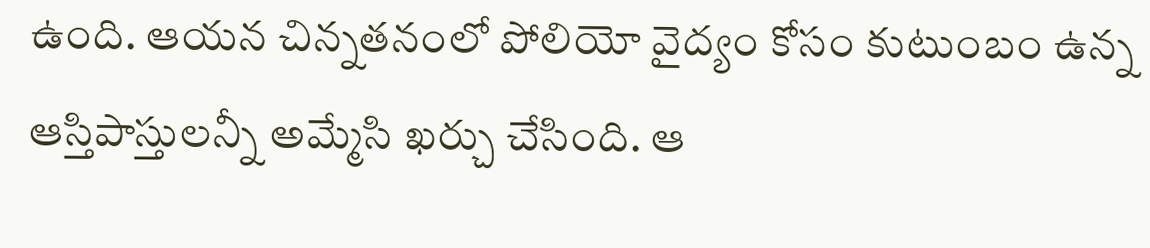ఉంది. ఆయన చిన్నతనంలో పోలియో వైద్యం కోసం కుటుంబం ఉన్న ఆస్తిపాస్తులన్నీ అమ్మేసి ఖర్చు చేసింది. ఆ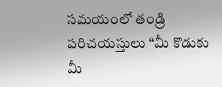సమయంలో తండ్రి పరిచయస్తులు “మీ కొడుకు మీ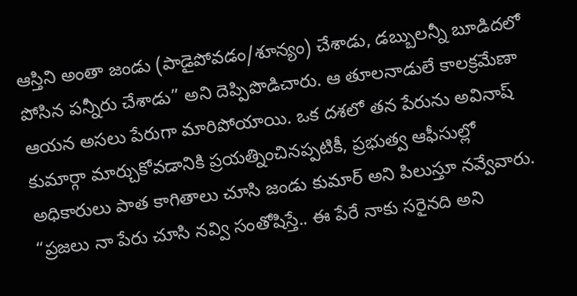ఆస్తిని అంతా జండు (పాడైపోవడం/శూన్యం) చేశాడు, డబ్బులన్నీ బూడిదలో పోసిన పన్నీరు చేశాడు” అని దెప్పిపొడిచారు. ఆ తూలనాడులే కాలక్రమేణా ఆయన అసలు పేరుగా మారిపోయాయి. ఒక దశలో తన పేరును అవినాష్ కుమార్గా మార్చుకోవడానికి ప్రయత్నించినప్పటికీ, ప్రభుత్వ ఆఫీసుల్లో అధికారులు పాత కాగితాలు చూసి జండు కుమార్ అని పిలుస్తూ నవ్వేవారు. “ప్రజలు నా పేరు చూసి నవ్వి సంతోషిస్తే.. ఈ పేరే నాకు సరైనది అని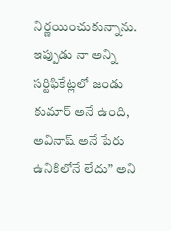నిర్ణయించుకున్నాను. ఇప్పుడు నా అన్ని సర్టిఫికేట్లలో జండు కుమార్ అనే ఉంది, అవినాష్ అనే పేరు ఉనికిలోనే లేదు” అని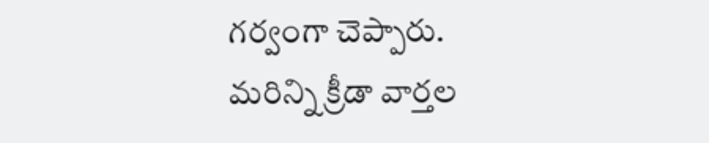గర్వంగా చెప్పారు.
మరిన్ని క్రీడా వార్తల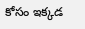కోసం ఇక్కడ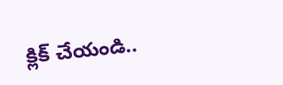క్లిక్ చేయండి..